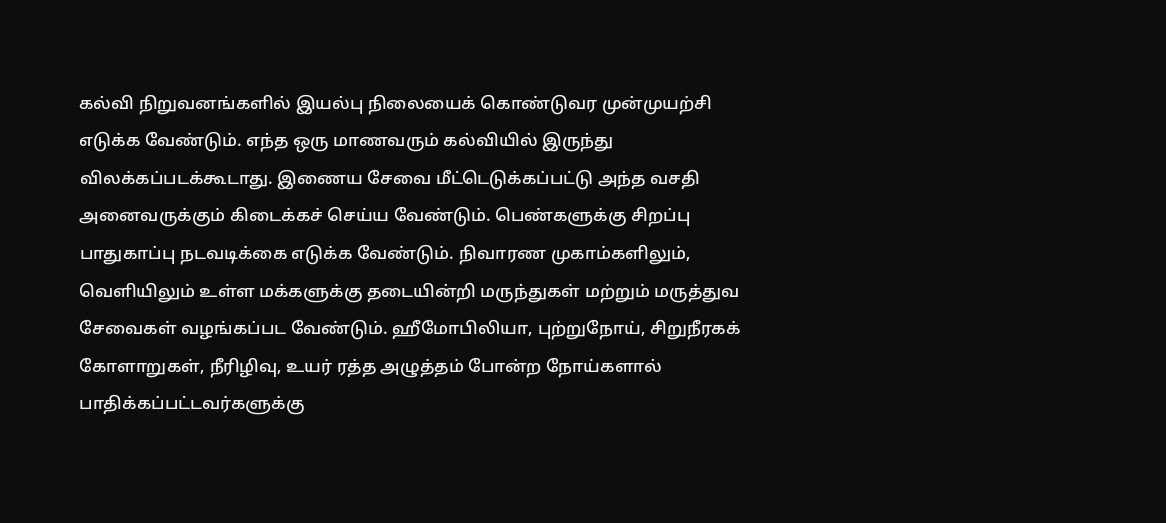கல்வி நிறுவனங்களில் இயல்பு நிலையைக் கொண்டுவர முன்முயற்சி எடுக்க வேண்டும். எந்த ஒரு மாணவரும் கல்வியில் இருந்து விலக்கப்படக்கூடாது. இணைய சேவை மீட்டெடுக்கப்பட்டு அந்த வசதி அனைவருக்கும் கிடைக்கச் செய்ய வேண்டும். பெண்களுக்கு சிறப்பு பாதுகாப்பு நடவடிக்கை எடுக்க வேண்டும். நிவாரண முகாம்களிலும், வெளியிலும் உள்ள மக்களுக்கு தடையின்றி மருந்துகள் மற்றும் மருத்துவ சேவைகள் வழங்கப்பட வேண்டும். ஹீமோபிலியா, புற்றுநோய், சிறுநீரகக் கோளாறுகள், நீரிழிவு, உயர் ரத்த அழுத்தம் போன்ற நோய்களால் பாதிக்கப்பட்டவர்களுக்கு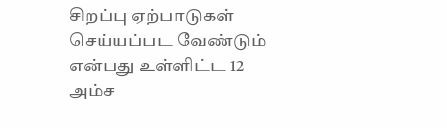சிறப்பு ஏற்பாடுகள் செய்யப்பட வேண்டும் என்பது உள்ளிட்ட 12 அம்ச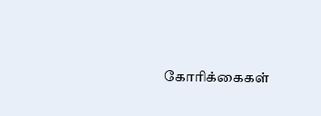கோரிக்கைகள்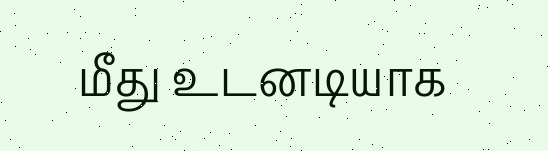மீது உடனடியாக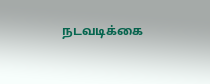நடவடிக்கை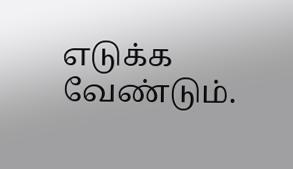எடுக்க வேண்டும்.